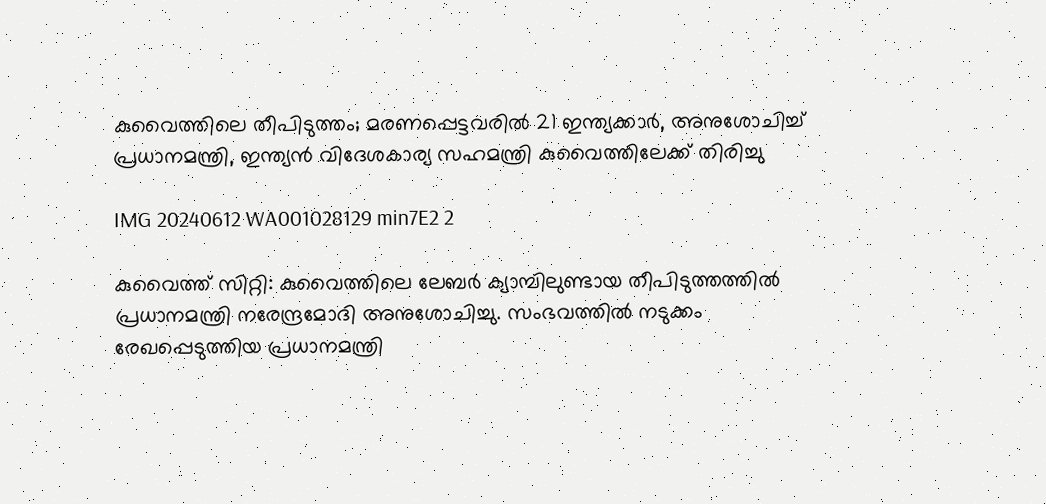കുവൈത്തിലെ തീപിടുത്തം; മരണപ്പെട്ടവരില്‍ 21 ഇന്ത്യക്കാർ, അനുശോചിച്ച് പ്രധാനമന്ത്രി, ഇന്ത്യന്‍ വിദേശകാര്യ സഹമന്ത്രി കുവൈത്തിലേക്ക് തിരിച്ചു

IMG 20240612 WA001028129 min7E2 2

കുവൈത്ത് സിറ്റി: കുവൈത്തിലെ ലേബര്‍ ക്യാമ്പിലുണ്ടായ തീപിടുത്തത്തില്‍ പ്രധാനമന്ത്രി നരേന്ദ്രമോദി അനുശോചിച്ചു. സംഭവത്തില്‍ നടുക്കം രേഖപ്പെടുത്തിയ പ്രധാനമന്ത്രി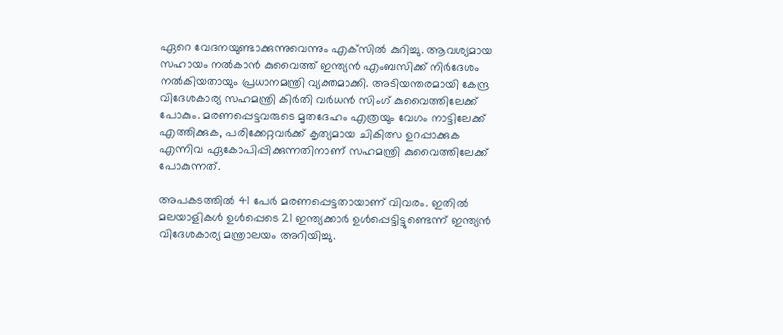ഏറെ വേദനയുണ്ടാക്കുന്നുവെന്നും എക്‌സില്‍ കുറിച്ചു. ആവശ്യമായ സഹായം നല്‍കാന്‍ കുവൈത്ത് ഇന്ത്യന്‍ എംബസിക്ക് നിര്‍ദേശം നല്‍കിയതായും പ്രധാനമന്ത്രി വ്യക്തമാക്കി. അടിയന്തരമായി കേന്ദ്ര വിദേശകാര്യ സഹമന്ത്രി കിര്‍തി വര്‍ധന്‍ സിംഗ് കുവൈത്തിലേക്ക് പോകും. മരണപ്പെട്ടവരുടെ മൃതദേഹം എത്രയും വേഗം നാട്ടിലേക്ക് എത്തിക്കുക, പരിക്കേറ്റവര്‍ക്ക് കൃത്യമായ ചികിത്സ ഉറപ്പാക്കുക എന്നിവ ഏകോപിപ്പിക്കുന്നതിനാണ് സഹമന്ത്രി കുവൈത്തിലേക്ക് പോകുന്നത്.

അപകടത്തില്‍ 41 പേര്‍ മരണപ്പെട്ടതായാണ് വിവരം. ഇതില്‍ മലയാളികള്‍ ഉള്‍പ്പെടെ 21 ഇന്ത്യക്കാര്‍ ഉള്‍പ്പെട്ടിട്ടുണ്ടെന്ന് ഇന്ത്യന്‍ വിദേശകാര്യ മന്ത്രാലയം അറിയിച്ചു.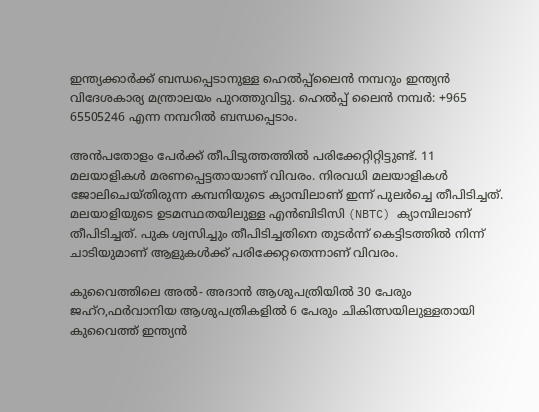ഇന്ത്യക്കാര്‍ക്ക് ബന്ധപ്പെടാനുള്ള ഹെല്‍പ്പ്‌ലൈന്‍ നമ്പറും ഇന്ത്യന്‍ വിദേശകാര്യ മന്ത്രാലയം പുറത്തുവിട്ടു. ഹെല്‍പ്പ് ലൈന്‍ നമ്പര്‍: +965 65505246 എന്ന നമ്പറില്‍ ബന്ധപ്പെടാം.

അന്‍പതോളം പേര്‍ക്ക് തീപിടുത്തത്തില്‍ പരിക്കേറ്റിറ്റിട്ടുണ്ട്. 11 മലയാളികള്‍ മരണപ്പെട്ടതായാണ് വിവരം. നിരവധി മലയാളികള്‍ ജോലിചെയ്തിരുന്ന കമ്പനിയുടെ ക്യാമ്പിലാണ് ഇന്ന് പുലര്‍ച്ചെ തീപിടിച്ചത്. മലയാളിയുടെ ഉടമസ്ഥതയിലുള്ള എന്‍ബിടിസി (NBTC) ക്യാമ്പിലാണ് തീപിടിച്ചത്. പുക ശ്വസിച്ചും തീപിടിച്ചതിനെ തുടര്‍ന്ന് കെട്ടിടത്തില്‍ നിന്ന് ചാടിയുമാണ് ആളുകള്‍ക്ക് പരിക്കേറ്റതെന്നാണ് വിവരം.

കുവൈത്തിലെ അല്‍- അദാന്‍ ആശുപത്രിയില്‍ 30 പേരും ജഹ്‌റ,ഫര്‍വാനിയ ആശുപത്രികളില്‍ 6 പേരും ചികിത്സയിലുള്ളതായി കുവൈത്ത് ഇന്ത്യന്‍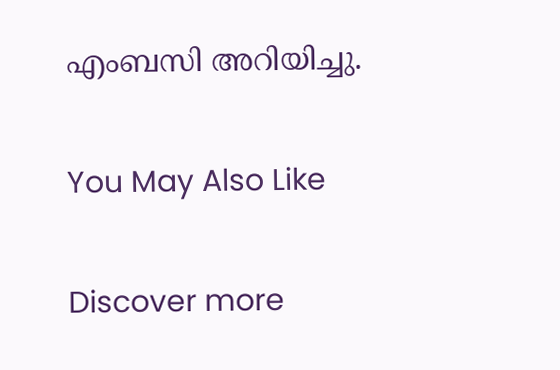എംബസി അറിയിച്ചു.

You May Also Like

Discover more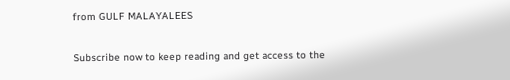from GULF MALAYALEES

Subscribe now to keep reading and get access to the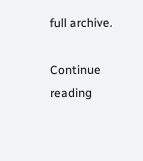full archive.

Continue reading